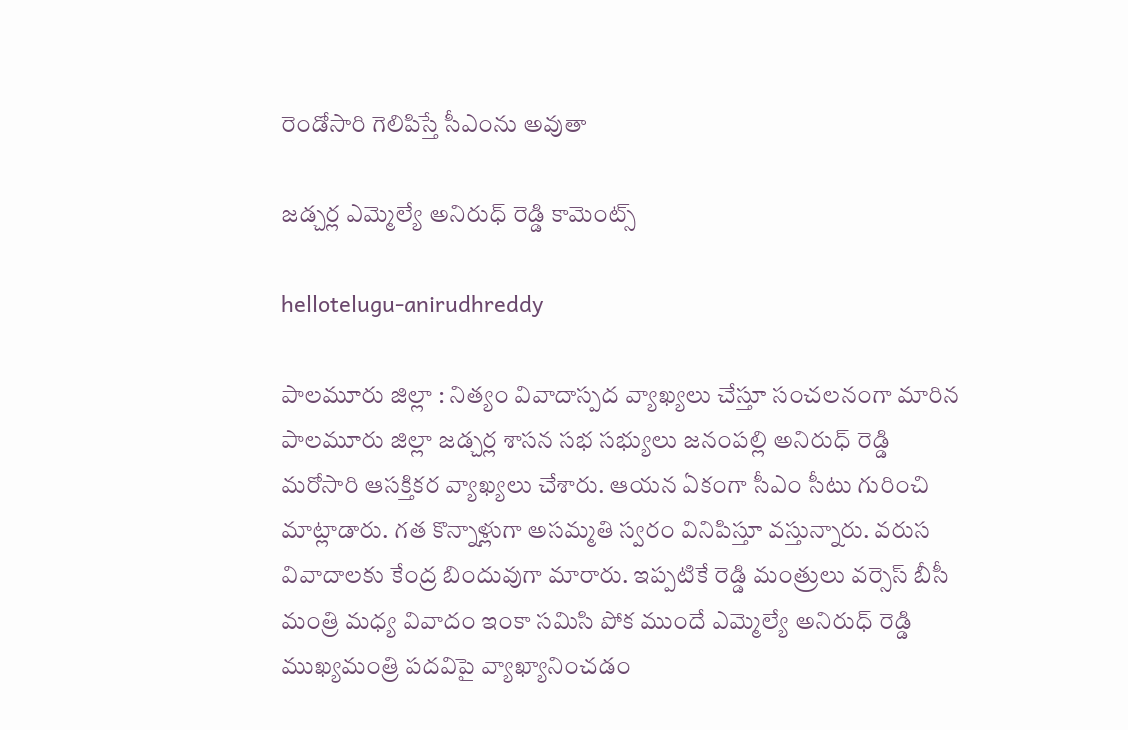రెండోసారి గెలిపిస్తే సీఎంను అవుతా

జ‌డ్చ‌ర్ల ఎమ్మెల్యే అనిరుధ్ రెడ్డి కామెంట్స్

hellotelugu-anirudhreddy

పాల‌మూరు జిల్లా : నిత్యం వివాదాస్ప‌ద వ్యాఖ్య‌లు చేస్తూ సంచ‌ల‌నంగా మారిన పాల‌మూరు జిల్లా జ‌డ్చ‌ర్ల శాస‌న స‌భ స‌భ్యులు జ‌నంప‌ల్లి అనిరుధ్ రెడ్డి మ‌రోసారి ఆస‌క్తిక‌ర వ్యాఖ్య‌లు చేశారు. ఆయ‌న ఏకంగా సీఎం సీటు గురించి మాట్లాడారు. గ‌త కొన్నాళ్లుగా అసమ్మతి స్వరం వినిపిస్తూ వ‌స్తున్నారు. వ‌రుస వివాదాలకు కేంద్ర బిందువుగా మారారు. ఇప్ప‌టికే రెడ్డి మంత్రులు వ‌ర్సెస్ బీసీ మంత్రి మ‌ధ్య వివాదం ఇంకా స‌మిసి పోక ముందే ఎమ్మెల్యే అనిరుధ్ రెడ్డి ముఖ్య‌మంత్రి ప‌ద‌విపై వ్యాఖ్యానించ‌డం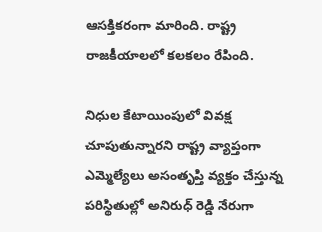ఆస‌క్తిక‌రంగా మారింది. రాష్ట్ర రాజ‌కీయాల‌లో క‌ల‌క‌లం రేపింది.

నిధుల కేటాయింపులో వివక్ష చూపుతున్నారని రాష్ట్ర వ్యాప్తంగా ఎమ్మెల్యేలు అసంతృప్తి వ్యక్తం చేస్తున్న పరిస్థితుల్లో అనిరుధ్ రెడ్డి నేరుగా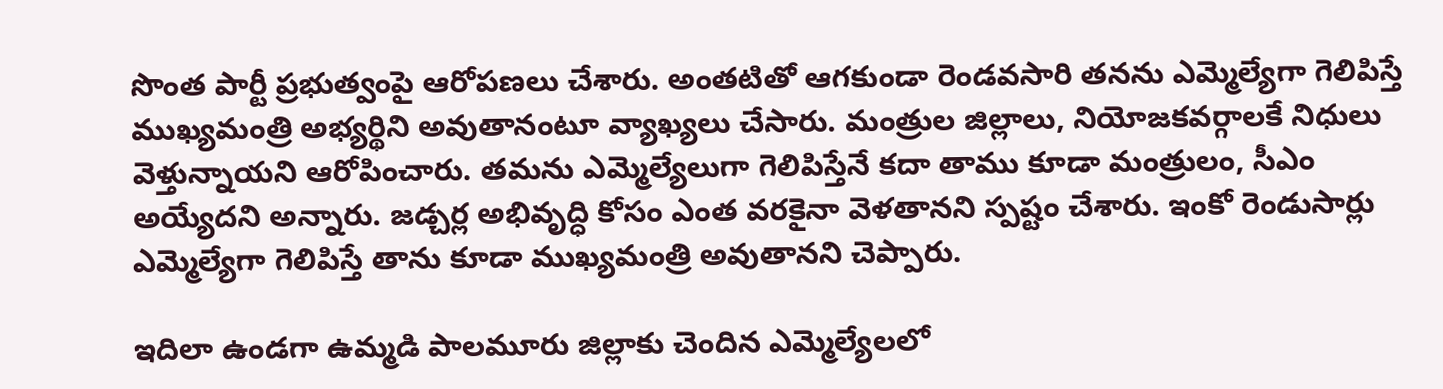సొంత పార్టీ ప్రభుత్వంపై ఆరోపణలు చేశారు. అంతటితో ఆగకుండా రెండవసారి తనను ఎమ్మెల్యేగా గెలిపిస్తే ముఖ్యమంత్రి అభ్యర్థిని అవుతానంటూ వ్యాఖ్యలు చేసారు. మంత్రుల జిల్లాలు, నియోజకవర్గాలకే నిధులు వెళ్తున్నాయ‌ని ఆరోపించారు. త‌మ‌ను ఎమ్మెల్యేలుగా గెలిపిస్తేనే కదా తాము కూడా మంత్రులం, సీఎం అయ్యేదని అన్నారు. జడ్చర్ల అభివృద్ధి కోసం ఎంత వరకైనా వెళతాన‌ని స్ప‌ష్టం చేశారు. ఇంకో రెండుసార్లు ఎమ్మెల్యేగా గెలిపిస్తే తాను కూడా ముఖ్యమంత్రి అవుతాన‌ని చెప్పారు.

ఇదిలా ఉండ‌గా ఉమ్మ‌డి పాల‌మూరు జిల్లాకు చెందిన ఎమ్మెల్యేల‌లో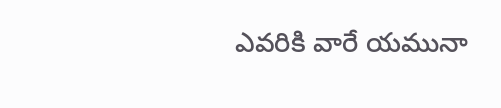ఎవ‌రికి వారే య‌మునా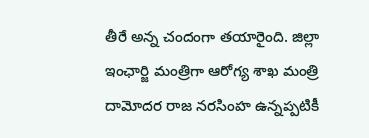తీరే అన్న చందంగా త‌యారైంది. జిల్లా ఇంఛార్జి మంత్రిగా ఆరోగ్య శాఖ మంత్రి దామోద‌ర రాజ న‌ర‌సింహ ఉన్న‌ప్పటికీ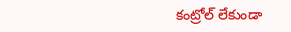కంట్రోల్ లేకుండా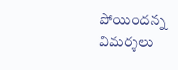పోయింద‌న్న విమ‌ర్శ‌లు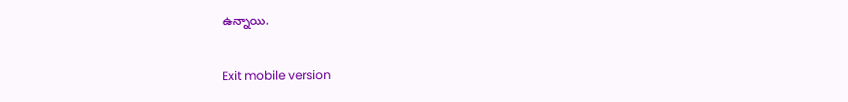ఉన్నాయి.

Exit mobile version